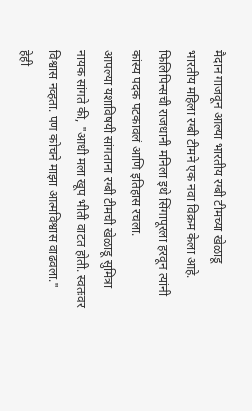मैदान गाजवून आल्या भारतीय रग्बी टीमच्या खेळाडू
भारतीय महिला रग्बी टीमने एक नवा विक्रम केला आहे.
फिलिपिन्सची राजधानी मनिला इथे सिंगापूरला हरवून त्यांनी कांस्य पदक पटकावलं आणि इतिहास रचला.
आपल्या यशाविषयी सांगताना रग्बी टीमची खेळाडू सुमित्रा नायक सांगते की, "आधी मला खूप भीती वाटत होती. स्वतःवर विश्वास नव्हता. पण कोचने माझा आत्मविश्वास वाढवला."
हेही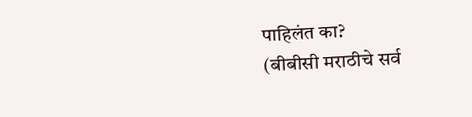पाहिलंत का?
(बीबीसी मराठीचे सर्व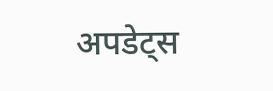अपडेट्स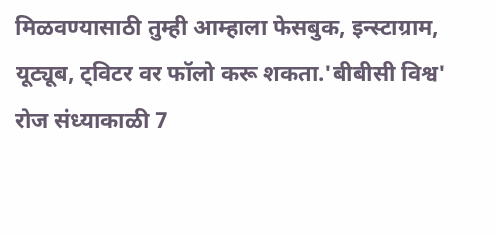मिळवण्यासाठी तुम्ही आम्हाला फेसबुक, इन्स्टाग्राम, यूट्यूब, ट्विटर वर फॉलो करू शकता.'बीबीसी विश्व' रोज संध्याकाळी 7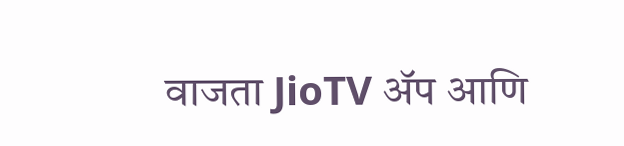वाजता JioTV ॲप आणि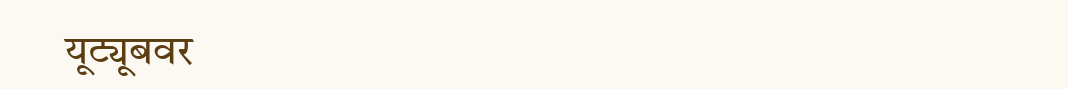यूट्यूबवर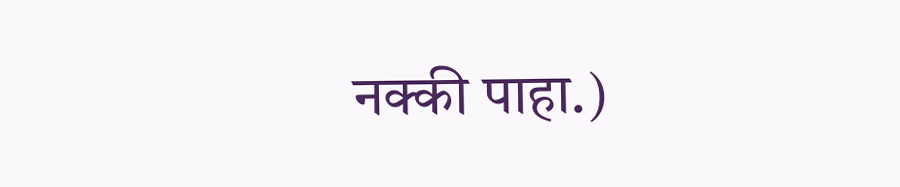नक्की पाहा.)